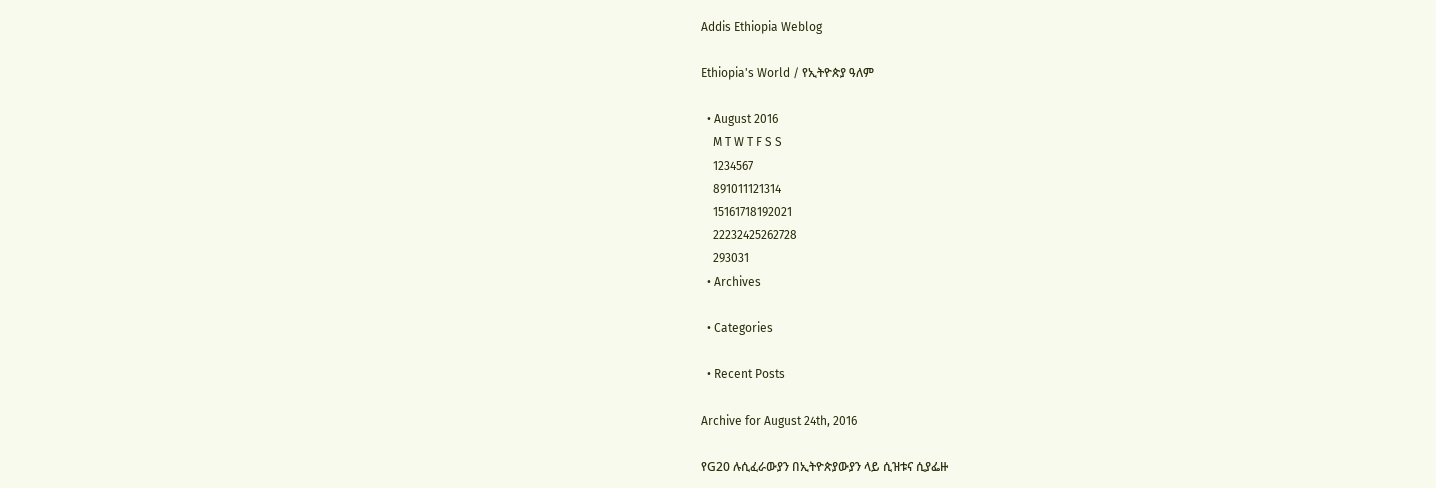Addis Ethiopia Weblog

Ethiopia's World / የኢትዮጵያ ዓለም

  • August 2016
    M T W T F S S
    1234567
    891011121314
    15161718192021
    22232425262728
    293031
  • Archives

  • Categories

  • Recent Posts

Archive for August 24th, 2016

የG20 ሉሲፈራውያን በኢትዮጵያውያን ላይ ሲዝቱና ሲያፌዙ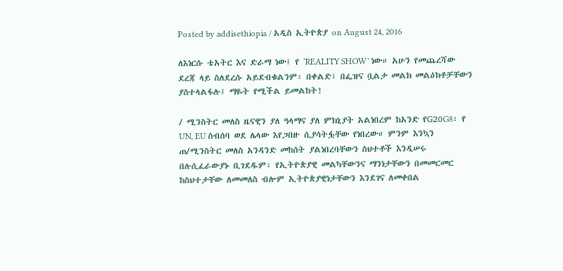Posted by addisethiopia / አዲስ ኢትዮጵያ on August 24, 2016

ለእነርሱ ቴአትር እና ድራማ ነው፤ የ ‘REALITY SHOW’ ነው። አሁን የመጨረሻው ደረጃ ላይ ስለደረሱ አይደብቁልንም፡ በቀልድ፣ በፌዝና ቧልታ መልክ መልዕክቶቻቸውን ያስተላልፋሉ፤ ማዬት የሚችል ይመልከት!

/ ሚንስትር መለስ ዜናዊን ያለ ዓላማና ያለ ምክኒያት አልነበረም ከአንድ የG20G8፡ የ UN, EU ስብሰባ ወደ ሌላው እየጋበዙ ሲያሳትፏቸው የነበረው። ምንም እንኳን ጠ/ሚንስትር መለስ አንዳንድ መከሰት ያልነበረባቸውን ስህተቶች እንዲሠሩ በሉሲፈራውያኑ ቢገደዱም፡ የኢትዮጵያዊ መልካቸውንና ማንነታቸውን በመመርመር ከስህተታቸው ለመመለስ ብሎም ኢትዮጵያዊነታቸውን እንደገና ለመቀበል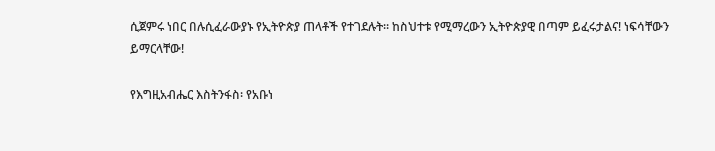ሲጀምሩ ነበር በሉሲፈራውያኑ የኢትዮጵያ ጠላቶች የተገደሉት። ከስህተቱ የሚማረውን ኢትዮጵያዊ በጣም ይፈሩታልና! ነፍሳቸውን ይማርላቸው!

የእግዚአብሔር እስትንፋስ፡ የአቡነ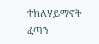ተክለሃይማኖት ፈጣን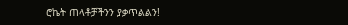ሮኬት ጠላቶቻችንን ያቃጥልልን!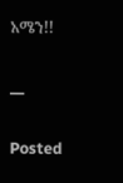አሜን!!

__

Posted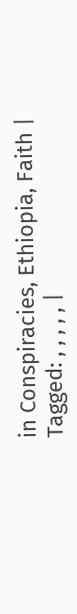in Conspiracies, Ethiopia, Faith | Tagged: , , , , , |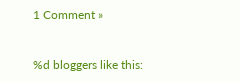1 Comment »


%d bloggers like this: